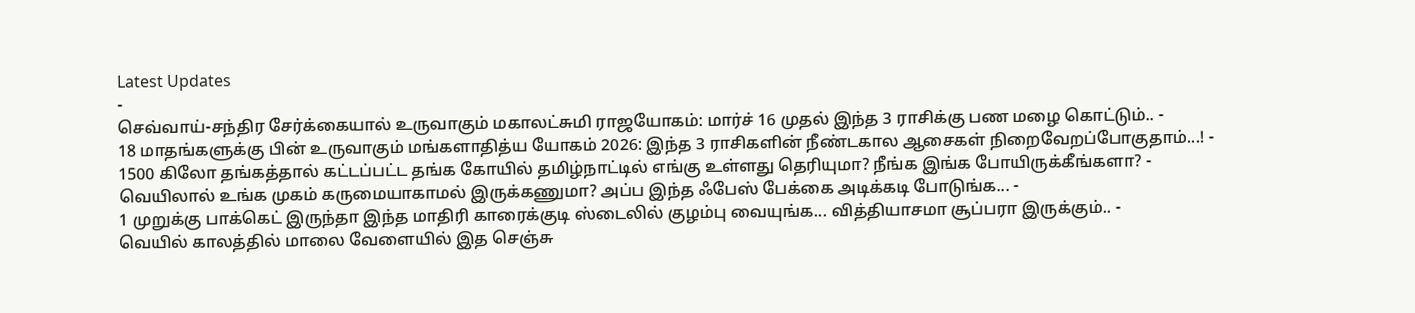Latest Updates
-
செவ்வாய்-சந்திர சேர்க்கையால் உருவாகும் மகாலட்சுமி ராஜயோகம்: மார்ச் 16 முதல் இந்த 3 ராசிக்கு பண மழை கொட்டும்.. -
18 மாதங்களுக்கு பின் உருவாகும் மங்களாதித்ய யோகம் 2026: இந்த 3 ராசிகளின் நீண்டகால ஆசைகள் நிறைவேறப்போகுதாம்...! -
1500 கிலோ தங்கத்தால் கட்டப்பட்ட தங்க கோயில் தமிழ்நாட்டில் எங்கு உள்ளது தெரியுமா? நீங்க இங்க போயிருக்கீங்களா? -
வெயிலால் உங்க முகம் கருமையாகாமல் இருக்கணுமா? அப்ப இந்த ஃபேஸ் பேக்கை அடிக்கடி போடுங்க... -
1 முறுக்கு பாக்கெட் இருந்தா இந்த மாதிரி காரைக்குடி ஸ்டைலில் குழம்பு வையுங்க... வித்தியாசமா சூப்பரா இருக்கும்.. -
வெயில் காலத்தில் மாலை வேளையில் இத செஞ்சு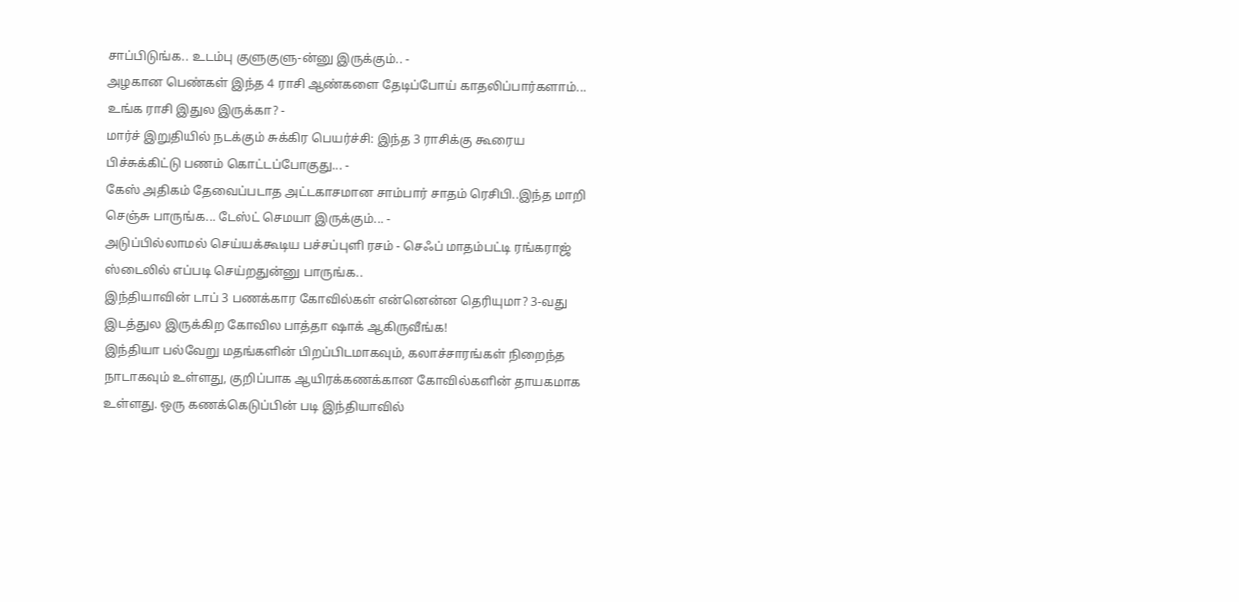சாப்பிடுங்க.. உடம்பு குளுகுளு-ன்னு இருக்கும்.. -
அழகான பெண்கள் இந்த 4 ராசி ஆண்களை தேடிப்போய் காதலிப்பார்களாம்... உங்க ராசி இதுல இருக்கா? -
மார்ச் இறுதியில் நடக்கும் சுக்கிர பெயர்ச்சி: இந்த 3 ராசிக்கு கூரைய பிச்சுக்கிட்டு பணம் கொட்டப்போகுது... -
கேஸ் அதிகம் தேவைப்படாத அட்டகாசமான சாம்பார் சாதம் ரெசிபி..இந்த மாறி செஞ்சு பாருங்க... டேஸ்ட் செமயா இருக்கும்... -
அடுப்பில்லாமல் செய்யக்கூடிய பச்சப்புளி ரசம் - செஃப் மாதம்பட்டி ரங்கராஜ் ஸ்டைலில் எப்படி செய்றதுன்னு பாருங்க..
இந்தியாவின் டாப் 3 பணக்கார கோவில்கள் என்னென்ன தெரியுமா? 3-வது இடத்துல இருக்கிற கோவில பாத்தா ஷாக் ஆகிருவீங்க!
இந்தியா பல்வேறு மதங்களின் பிறப்பிடமாகவும், கலாச்சாரங்கள் நிறைந்த நாடாகவும் உள்ளது, குறிப்பாக ஆயிரக்கணக்கான கோவில்களின் தாயகமாக உள்ளது. ஒரு கணக்கெடுப்பின் படி இந்தியாவில்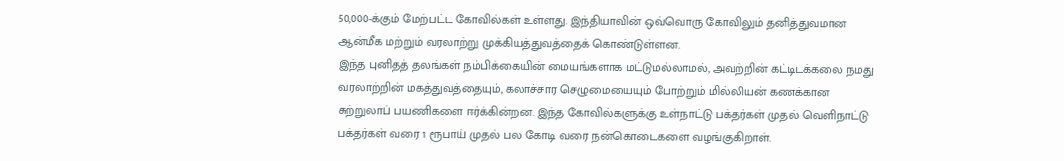50,000-க்கும் மேற்பட்ட கோவில்கள் உள்ளது. இந்தியாவின் ஒவ்வொரு கோவிலும் தனித்துவமான ஆன்மீக மற்றும் வரலாற்று முக்கியத்துவத்தைக் கொண்டுள்ளன.
இந்த புனிதத் தலங்கள் நம்பிக்கையின் மையங்களாக மட்டுமல்லாமல், அவற்றின் கட்டிடக்கலை நமது வரலாற்றின் மகத்துவத்தையும், கலாச்சார செழுமையையும் போற்றும் மில்லியன் கணக்கான சுற்றுலாப் பயணிகளை ஈர்க்கின்றன. இந்த கோவில்களுக்கு உள்நாட்டு பக்தர்கள் முதல் வெளிநாட்டு பக்தர்கள் வரை 1 ரூபாய் முதல் பல கோடி வரை நன்கொடைகளை வழங்குகிறாள்.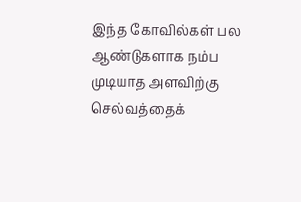இந்த கோவில்கள் பல ஆண்டுகளாக நம்ப முடியாத அளவிற்கு செல்வத்தைக்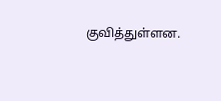குவித்துள்ளன.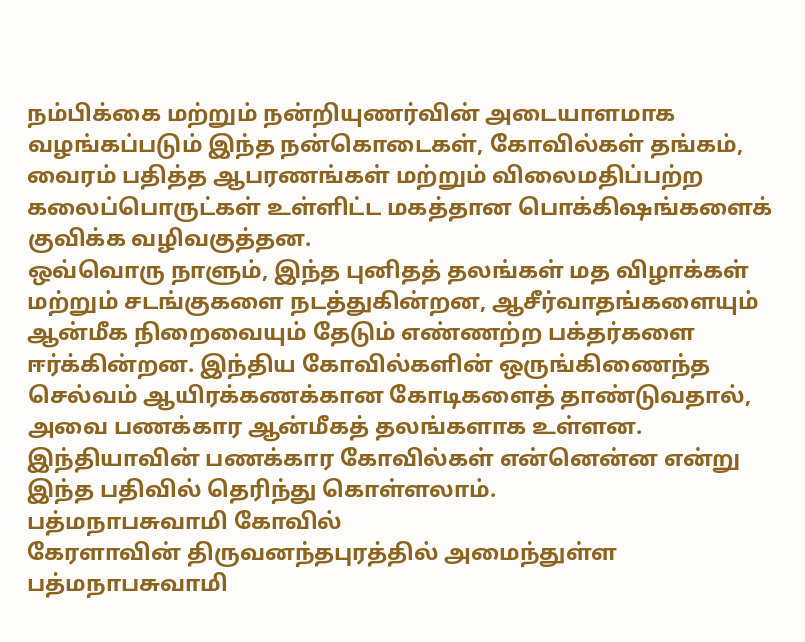நம்பிக்கை மற்றும் நன்றியுணர்வின் அடையாளமாக வழங்கப்படும் இந்த நன்கொடைகள், கோவில்கள் தங்கம், வைரம் பதித்த ஆபரணங்கள் மற்றும் விலைமதிப்பற்ற கலைப்பொருட்கள் உள்ளிட்ட மகத்தான பொக்கிஷங்களைக் குவிக்க வழிவகுத்தன.
ஒவ்வொரு நாளும், இந்த புனிதத் தலங்கள் மத விழாக்கள் மற்றும் சடங்குகளை நடத்துகின்றன, ஆசீர்வாதங்களையும் ஆன்மீக நிறைவையும் தேடும் எண்ணற்ற பக்தர்களை ஈர்க்கின்றன. இந்திய கோவில்களின் ஒருங்கிணைந்த செல்வம் ஆயிரக்கணக்கான கோடிகளைத் தாண்டுவதால், அவை பணக்கார ஆன்மீகத் தலங்களாக உள்ளன. இந்தியாவின் பணக்கார கோவில்கள் என்னென்ன என்று இந்த பதிவில் தெரிந்து கொள்ளலாம்.
பத்மநாபசுவாமி கோவில்
கேரளாவின் திருவனந்தபுரத்தில் அமைந்துள்ள பத்மநாபசுவாமி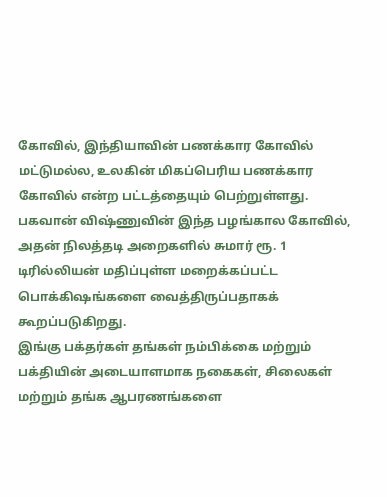கோவில், இந்தியாவின் பணக்கார கோவில் மட்டுமல்ல, உலகின் மிகப்பெரிய பணக்கார கோவில் என்ற பட்டத்தையும் பெற்றுள்ளது. பகவான் விஷ்ணுவின் இந்த பழங்கால கோவில், அதன் நிலத்தடி அறைகளில் சுமார் ரூ. 1 டிரில்லியன் மதிப்புள்ள மறைக்கப்பட்ட பொக்கிஷங்களை வைத்திருப்பதாகக் கூறப்படுகிறது.
இங்கு பக்தர்கள் தங்கள் நம்பிக்கை மற்றும் பக்தியின் அடையாளமாக நகைகள், சிலைகள் மற்றும் தங்க ஆபரணங்களை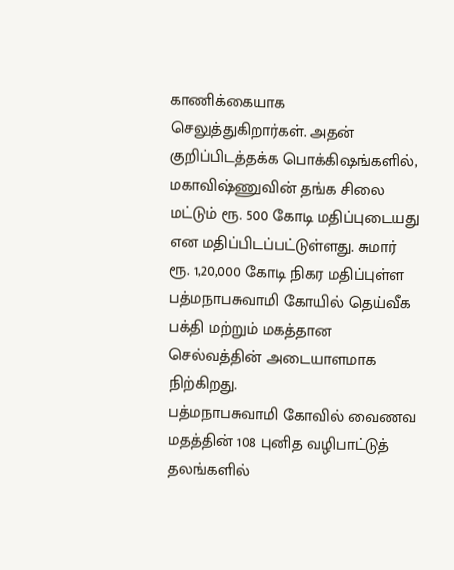காணிக்கையாக செலுத்துகிறார்கள். அதன் குறிப்பிடத்தக்க பொக்கிஷங்களில், மகாவிஷ்ணுவின் தங்க சிலை மட்டும் ரூ. 500 கோடி மதிப்புடையது என மதிப்பிடப்பட்டுள்ளது. சுமார் ரூ. 1,20,000 கோடி நிகர மதிப்புள்ள பத்மநாபசுவாமி கோயில் தெய்வீக பக்தி மற்றும் மகத்தான செல்வத்தின் அடையாளமாக நிற்கிறது.
பத்மநாபசுவாமி கோவில் வைணவ மதத்தின் 108 புனித வழிபாட்டுத் தலங்களில்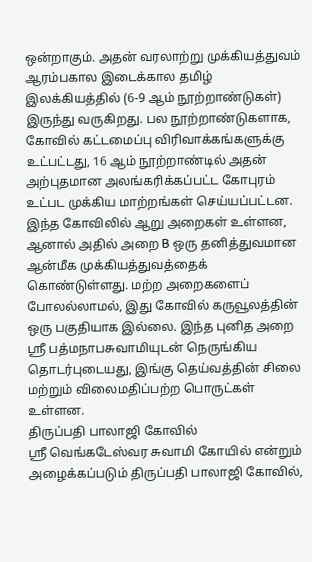ஒன்றாகும். அதன் வரலாற்று முக்கியத்துவம் ஆரம்பகால இடைக்கால தமிழ் இலக்கியத்தில் (6-9 ஆம் நூற்றாண்டுகள்) இருந்து வருகிறது. பல நூற்றாண்டுகளாக, கோவில் கட்டமைப்பு விரிவாக்கங்களுக்கு உட்பட்டது, 16 ஆம் நூற்றாண்டில் அதன் அற்புதமான அலங்கரிக்கப்பட்ட கோபுரம் உட்பட முக்கிய மாற்றங்கள் செய்யப்பட்டன.
இந்த கோவிலில் ஆறு அறைகள் உள்ளன, ஆனால் அதில் அறை B ஒரு தனித்துவமான ஆன்மீக முக்கியத்துவத்தைக் கொண்டுள்ளது. மற்ற அறைகளைப் போலல்லாமல், இது கோவில் கருவூலத்தின் ஒரு பகுதியாக இல்லை. இந்த புனித அறை ஸ்ரீ பத்மநாபசுவாமியுடன் நெருங்கிய தொடர்புடையது, இங்கு தெய்வத்தின் சிலை மற்றும் விலைமதிப்பற்ற பொருட்கள் உள்ளன.
திருப்பதி பாலாஜி கோவில்
ஸ்ரீ வெங்கடேஸ்வர சுவாமி கோயில் என்றும் அழைக்கப்படும் திருப்பதி பாலாஜி கோவில்,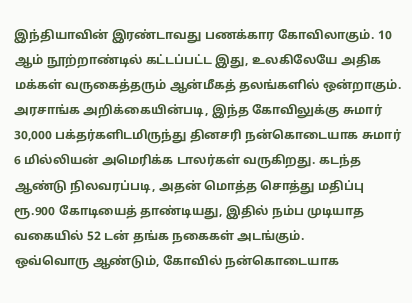இந்தியாவின் இரண்டாவது பணக்கார கோவிலாகும். 10 ஆம் நூற்றாண்டில் கட்டப்பட்ட இது, உலகிலேயே அதிக மக்கள் வருகைத்தரும் ஆன்மீகத் தலங்களில் ஒன்றாகும்.
அரசாங்க அறிக்கையின்படி, இந்த கோவிலுக்கு சுமார் 30,000 பக்தர்களிடமிருந்து தினசரி நன்கொடையாக சுமார் 6 மில்லியன் அமெரிக்க டாலர்கள் வருகிறது. கடந்த ஆண்டு நிலவரப்படி, அதன் மொத்த சொத்து மதிப்பு ரூ.900 கோடியைத் தாண்டியது, இதில் நம்ப முடியாத வகையில் 52 டன் தங்க நகைகள் அடங்கும்.
ஒவ்வொரு ஆண்டும், கோவில் நன்கொடையாக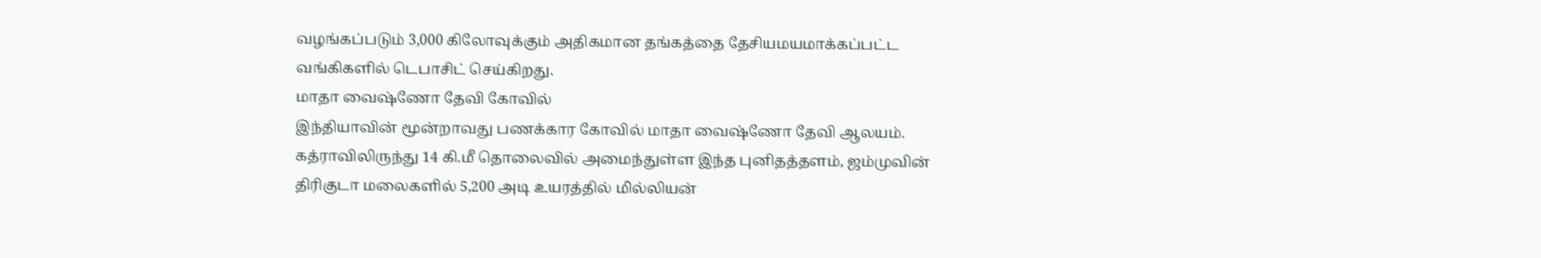வழங்கப்படும் 3,000 கிலோவுக்கும் அதிகமான தங்கத்தை தேசியமயமாக்கப்பட்ட வங்கிகளில் டெபாசிட் செய்கிறது.
மாதா வைஷ்ணோ தேவி கோவில்
இந்தியாவின் மூன்றாவது பணக்கார கோவில் மாதா வைஷ்ணோ தேவி ஆலயம். கத்ராவிலிருந்து 14 கி.மீ தொலைவில் அமைந்துள்ள இந்த புனிதத்தளம், ஜம்முவின் திரிகுடா மலைகளில் 5,200 அடி உயரத்தில் மில்லியன்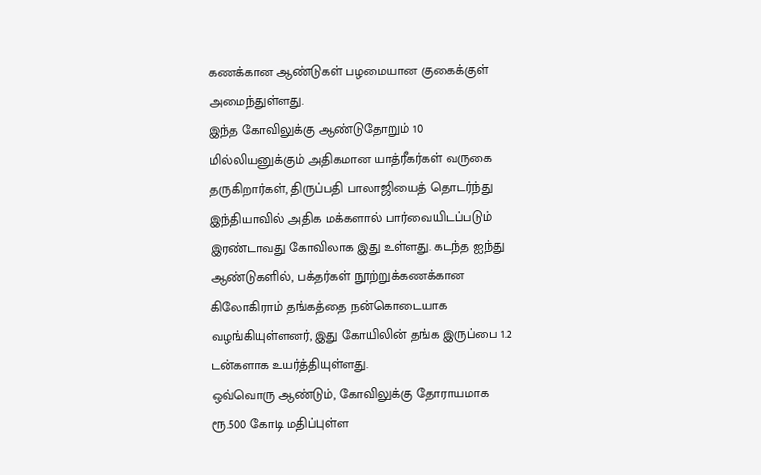கணக்கான ஆண்டுகள் பழமையான குகைக்குள் அமைந்துள்ளது.
இந்த கோவிலுக்கு ஆண்டுதோறும் 10 மில்லியனுக்கும் அதிகமான யாத்ரீகர்கள் வருகை தருகிறார்கள், திருப்பதி பாலாஜியைத் தொடர்ந்து இந்தியாவில் அதிக மக்களால் பார்வையிடப்படும் இரண்டாவது கோவிலாக இது உள்ளது. கடந்த ஐந்து ஆண்டுகளில், பக்தர்கள் நூற்றுக்கணக்கான கிலோகிராம் தங்கத்தை நன்கொடையாக வழங்கியுள்ளனர், இது கோயிலின் தங்க இருப்பை 1.2 டன்களாக உயர்த்தியுள்ளது.
ஒவ்வொரு ஆண்டும், கோவிலுக்கு தோராயமாக ரூ.500 கோடி மதிப்புள்ள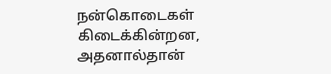நன்கொடைகள் கிடைக்கின்றன, அதனால்தான்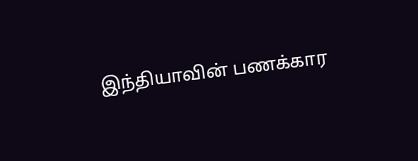இந்தியாவின் பணக்கார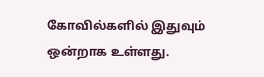கோவில்களில் இதுவும் ஒன்றாக உள்ளது.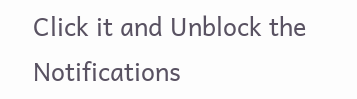Click it and Unblock the Notifications